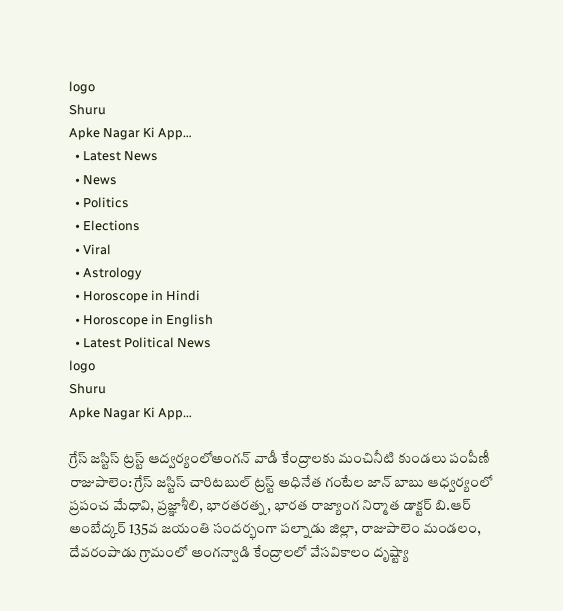logo
Shuru
Apke Nagar Ki App…
  • Latest News
  • News
  • Politics
  • Elections
  • Viral
  • Astrology
  • Horoscope in Hindi
  • Horoscope in English
  • Latest Political News
logo
Shuru
Apke Nagar Ki App…

గ్రేస్ జస్టిస్ ట్రస్ట్ ఆద్వర్యంలోఅంగన్ వాడీ కేంద్రాలకు మంచినీటి కుండలు పంపీణీ రాజుపాలెం: గ్రేస్ జస్టిస్ చారిటబుల్ ట్రస్ట్ అధినేత గంటేల జాన్ బాబు ఆధ్వర్యంలో ప్రపంచ మేధావి, ప్రజ్ఞాశీలి, భారతరత్న, భారత రాజ్యాంగ నిర్మాత డాక్టర్ బి.ఆర్ అంబేద్కర్ 135వ జయంతి సందర్భంగా పల్నాడు జిల్లా, రాజుపాలెం మండలం, దేవరంపాడు గ్రామంలో అంగన్వాడి కేంద్రాలలో వేసవికాలం దృష్ట్యా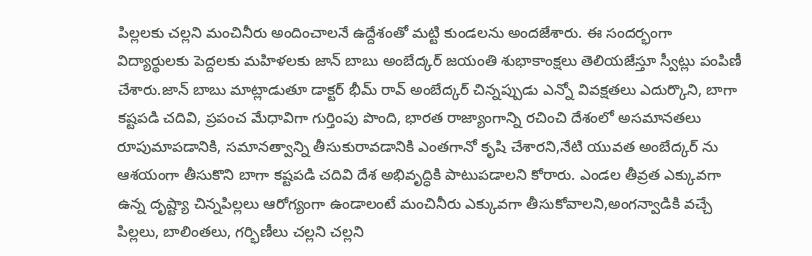పిల్లలకు చల్లని మంచినీరు అందించాలనే ఉద్దేశంతో మట్టి కుండలను అందజేశారు. ఈ సందర్భంగా విద్యార్థులకు పెద్దలకు మహిళలకు జాన్ బాబు అంబేద్కర్ జయంతి శుభాకాంక్షలు తెలియజేస్తూ స్వీట్లు పంపిణీ చేశారు.జాన్ బాబు మాట్లాడుతూ డాక్టర్ భీమ్ రావ్ అంబేద్కర్ చిన్నప్పుడు ఎన్నో వివక్షతలు ఎదుర్కొని, బాగా కష్టపడి చదివి, ప్రపంచ మేధావిగా గుర్తింపు పొంది, భారత రాజ్యాంగాన్ని రచించి దేశంలో అసమానతలు రూపుమాపడానికి, సమానత్వాన్ని తీసుకురావడానికి ఎంతగానో కృషి చేశారని,నేటి యువత అంబేద్కర్ ను ఆశయంగా తీసుకొని బాగా కష్టపడి చదివి దేశ అభివృద్ధికి పాటుపడాలని కోరారు. ఎండల తీవ్రత ఎక్కువగా ఉన్న దృష్ట్యా చిన్నపిల్లలు ఆరోగ్యంగా ఉండాలంటే మంచినీరు ఎక్కువగా తీసుకోవాలని,అంగన్వాడికి వచ్చే పిల్లలు, బాలింతలు, గర్భిణీలు చల్లని చల్లని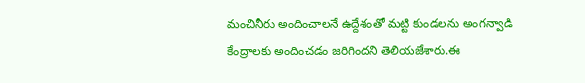మంచినీరు అందించాలనే ఉద్దేశంతో మట్టి కుండలను అంగన్వాడి కేంద్రాలకు అందించడం జరిగిందని తెలియజేశారు.ఈ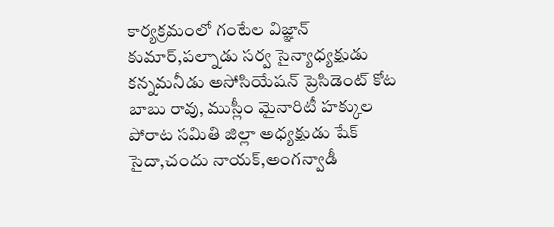కార్యక్రమంలో గంటేల విజ్ఞాన్ కుమార్,పల్నాడు సర్వ సైన్యాధ్యక్షుడు కన్నమనీడు అసోసియేషన్ ప్రెసిడెంట్ కోట బాబు రావు, ముస్లీం మైనారిటీ హక్కుల పోరాట సమితి జిల్లా అధ్యక్షుడు షేక్ సైదా,చందు నాయక్,అంగన్వాడీ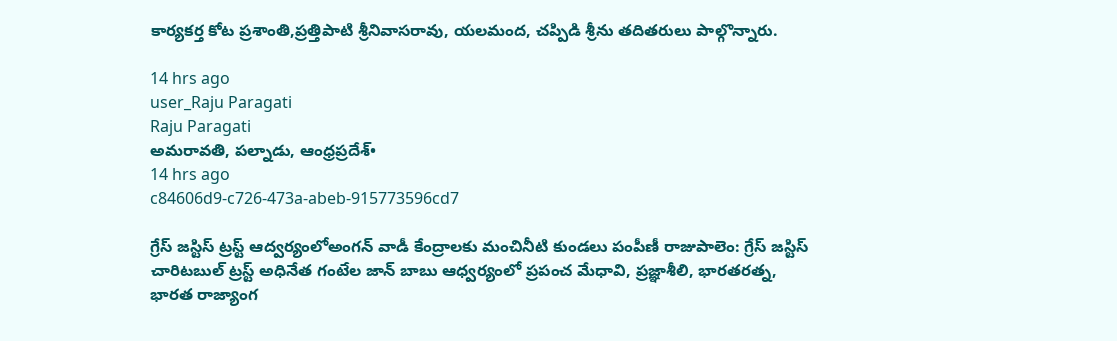కార్యకర్త కోట ప్రశాంతి,ప్రత్తిపాటి శ్రీనివాసరావు, యలమంద, చప్పిడి శ్రీను తదితరులు పాల్గొన్నారు.

14 hrs ago
user_Raju Paragati
Raju Paragati
అమరావతి, పల్నాడు, ఆంధ్రప్రదేశ్•
14 hrs ago
c84606d9-c726-473a-abeb-915773596cd7

గ్రేస్ జస్టిస్ ట్రస్ట్ ఆద్వర్యంలోఅంగన్ వాడీ కేంద్రాలకు మంచినీటి కుండలు పంపీణీ రాజుపాలెం: గ్రేస్ జస్టిస్ చారిటబుల్ ట్రస్ట్ అధినేత గంటేల జాన్ బాబు ఆధ్వర్యంలో ప్రపంచ మేధావి, ప్రజ్ఞాశీలి, భారతరత్న, భారత రాజ్యాంగ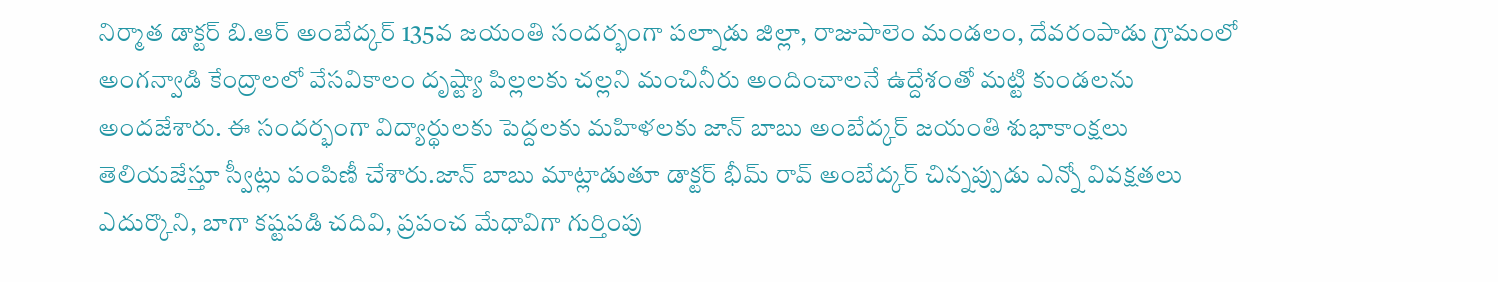నిర్మాత డాక్టర్ బి.ఆర్ అంబేద్కర్ 135వ జయంతి సందర్భంగా పల్నాడు జిల్లా, రాజుపాలెం మండలం, దేవరంపాడు గ్రామంలో అంగన్వాడి కేంద్రాలలో వేసవికాలం దృష్ట్యా పిల్లలకు చల్లని మంచినీరు అందించాలనే ఉద్దేశంతో మట్టి కుండలను అందజేశారు. ఈ సందర్భంగా విద్యార్థులకు పెద్దలకు మహిళలకు జాన్ బాబు అంబేద్కర్ జయంతి శుభాకాంక్షలు తెలియజేస్తూ స్వీట్లు పంపిణీ చేశారు.జాన్ బాబు మాట్లాడుతూ డాక్టర్ భీమ్ రావ్ అంబేద్కర్ చిన్నప్పుడు ఎన్నో వివక్షతలు ఎదుర్కొని, బాగా కష్టపడి చదివి, ప్రపంచ మేధావిగా గుర్తింపు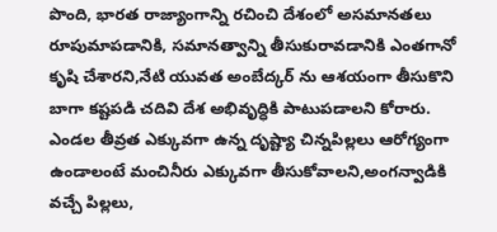పొంది, భారత రాజ్యాంగాన్ని రచించి దేశంలో అసమానతలు రూపుమాపడానికి, సమానత్వాన్ని తీసుకురావడానికి ఎంతగానో కృషి చేశారని,నేటి యువత అంబేద్కర్ ను ఆశయంగా తీసుకొని బాగా కష్టపడి చదివి దేశ అభివృద్ధికి పాటుపడాలని కోరారు. ఎండల తీవ్రత ఎక్కువగా ఉన్న దృష్ట్యా చిన్నపిల్లలు ఆరోగ్యంగా ఉండాలంటే మంచినీరు ఎక్కువగా తీసుకోవాలని,అంగన్వాడికి వచ్చే పిల్లలు,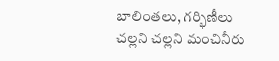బాలింతలు, గర్భిణీలు చల్లని చల్లని మంచినీరు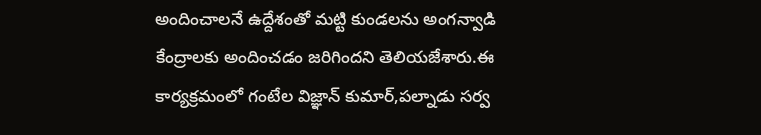అందించాలనే ఉద్దేశంతో మట్టి కుండలను అంగన్వాడి కేంద్రాలకు అందించడం జరిగిందని తెలియజేశారు.ఈ కార్యక్రమంలో గంటేల విజ్ఞాన్ కుమార్,పల్నాడు సర్వ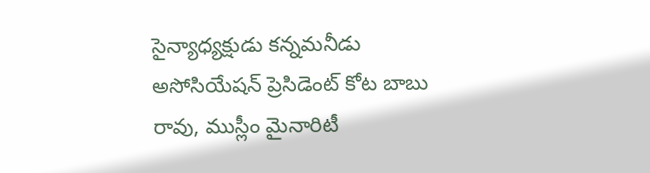సైన్యాధ్యక్షుడు కన్నమనీడు అసోసియేషన్ ప్రెసిడెంట్ కోట బాబు రావు, ముస్లీం మైనారిటీ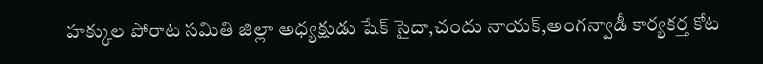హక్కుల పోరాట సమితి జిల్లా అధ్యక్షుడు షేక్ సైదా,చందు నాయక్,అంగన్వాడీ కార్యకర్త కోట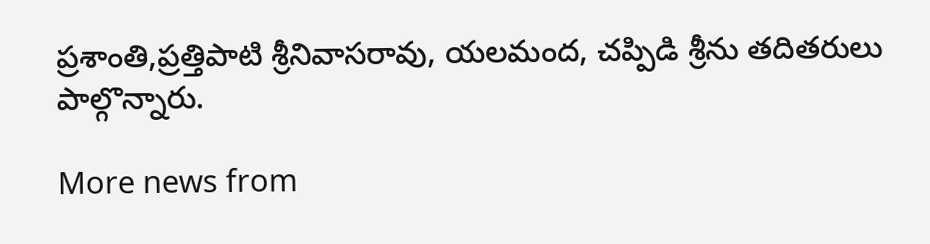ప్రశాంతి,ప్రత్తిపాటి శ్రీనివాసరావు, యలమంద, చప్పిడి శ్రీను తదితరులు పాల్గొన్నారు.

More news from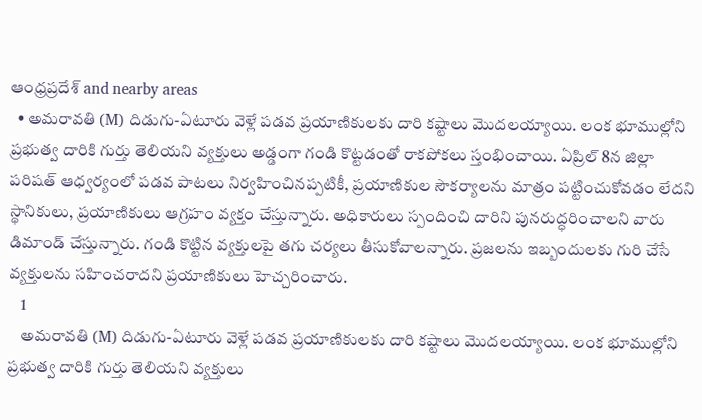ఆంధ్రప్రదేశ్ and nearby areas
  • అమరావతి (M) దిడుగు-ఏటూరు వెళ్లే పడవ ప్రయాణికులకు దారి కష్టాలు మొదలయ్యాయి. లంక భూముల్లోని ప్రభుత్వ దారికి గుర్తు తెలియని వ్యక్తులు అడ్డంగా గండి కొట్టడంతో రాకపోకలు స్తంభించాయి. ఏప్రిల్ 8న జిల్లా పరిషత్ ఆధ్వర్యంలో పడవ పాటలు నిర్వహించినప్పటికీ, ప్రయాణికుల సౌకర్యాలను మాత్రం పట్టించుకోవడం లేదని స్థానికులు, ప్రయాణికులు ఆగ్రహం వ్యక్తం చేస్తున్నారు. అధికారులు స్పందించి దారిని పునరుద్ధరించాలని వారు డిమాండ్ చేస్తున్నారు. గండి కొట్టిన వ్యక్తులపై తగు చర్యలు తీసుకోవాలన్నారు. ప్రజలను ఇబ్బందులకు గురి చేసే వ్యక్తులను సహించరాదని ప్రయాణికులు హెచ్చరించారు.
    1
    అమరావతి (M) దిడుగు-ఏటూరు వెళ్లే పడవ ప్రయాణికులకు దారి కష్టాలు మొదలయ్యాయి. లంక భూముల్లోని ప్రభుత్వ దారికి గుర్తు తెలియని వ్యక్తులు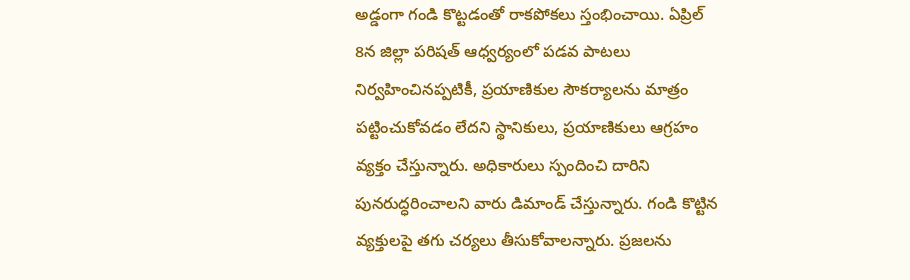అడ్డంగా గండి కొట్టడంతో రాకపోకలు స్తంభించాయి. ఏప్రిల్ 8న జిల్లా పరిషత్ ఆధ్వర్యంలో పడవ పాటలు నిర్వహించినప్పటికీ, ప్రయాణికుల సౌకర్యాలను మాత్రం పట్టించుకోవడం లేదని స్థానికులు, ప్రయాణికులు ఆగ్రహం వ్యక్తం చేస్తున్నారు. అధికారులు స్పందించి దారిని పునరుద్ధరించాలని వారు డిమాండ్ చేస్తున్నారు. గండి కొట్టిన వ్యక్తులపై తగు చర్యలు తీసుకోవాలన్నారు. ప్రజలను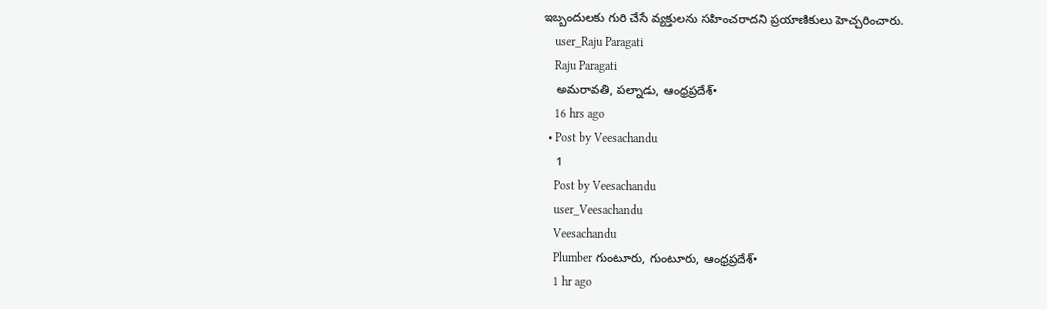ఇబ్బందులకు గురి చేసే వ్యక్తులను సహించరాదని ప్రయాణికులు హెచ్చరించారు.
    user_Raju Paragati
    Raju Paragati
    అమరావతి, పల్నాడు, ఆంధ్రప్రదేశ్•
    16 hrs ago
  • Post by Veesachandu
    1
    Post by Veesachandu
    user_Veesachandu
    Veesachandu
    Plumber గుంటూరు, గుంటూరు, ఆంధ్రప్రదేశ్•
    1 hr ago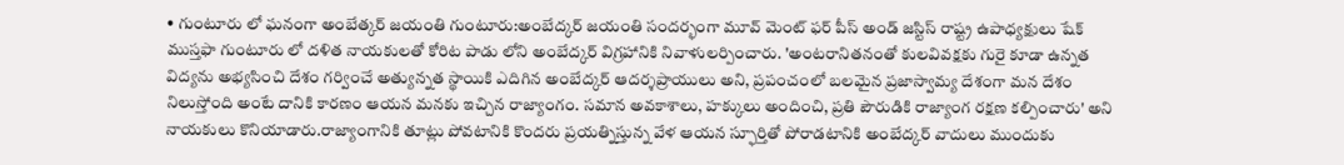• గుంటూరు లో ఘనంగా అంబేత్కర్ జయంతి గుంటూరు:అంబేద్కర్ జయంతి సందర్భంగా మూవ్ మెంట్ ఫర్ పీస్ అండ్ జస్టిస్ రాష్ట్ర ఉపాధ్యక్షులు షేక్ ముస్తఫా గుంటూరు లో దళిత నాయకులతో కోరిట పాడు లోని అంబేద్కర్ విగ్రహానికి నివాళులర్పించారు. 'అంటరానితనంతో కులవివక్షకు గురై కూడా ఉన్నత విద్యను అభ్యసించి దేశం గర్వించే అత్యున్నత స్థాయికి ఎదిగిన అంబేద్కర్ ఆదర్శప్రాయులు అని, ప్రపంచంలో బలమైన ప్రజాస్వామ్య దేశంగా మన దేశం నిలుస్తోంది అంటే దానికి కారణం ఆయన మనకు ఇచ్చిన రాజ్యాంగం. సమాన అవకాశాలు, హక్కులు అందించి, ప్రతి పౌరుడికి రాజ్యాంగ రక్షణ కల్పించారు' అని నాయకులు కొనియాడారు.రాజ్యాంగానికి తూట్లు పోవటానికి కొందరు ప్రయత్నిస్తున్న వేళ ఆయన స్ఫూర్తితో పోరాడటానికి అంబేద్కర్ వాదులు ముందుకు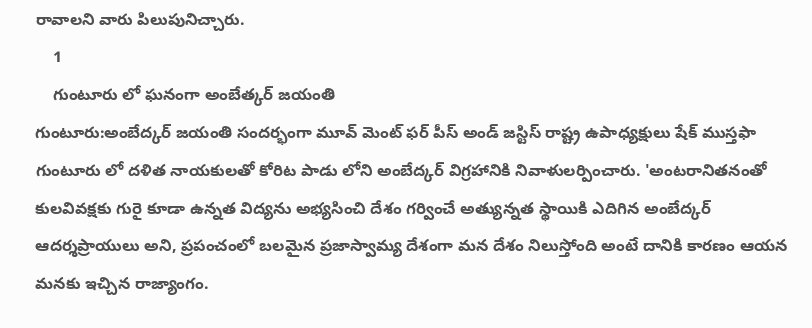రావాలని వారు పిలుపునిచ్చారు.
    1
    గుంటూరు లో ఘనంగా అంబేత్కర్ జయంతి
గుంటూరు:అంబేద్కర్ జయంతి సందర్భంగా మూవ్ మెంట్ ఫర్ పీస్ అండ్ జస్టిస్ రాష్ట్ర ఉపాధ్యక్షులు షేక్ ముస్తఫా గుంటూరు లో దళిత నాయకులతో కోరిట పాడు లోని అంబేద్కర్ విగ్రహానికి నివాళులర్పించారు. 'అంటరానితనంతో కులవివక్షకు గురై కూడా ఉన్నత విద్యను అభ్యసించి దేశం గర్వించే అత్యున్నత స్థాయికి ఎదిగిన అంబేద్కర్ ఆదర్శప్రాయులు అని, ప్రపంచంలో బలమైన ప్రజాస్వామ్య దేశంగా మన దేశం నిలుస్తోంది అంటే దానికి కారణం ఆయన మనకు ఇచ్చిన రాజ్యాంగం.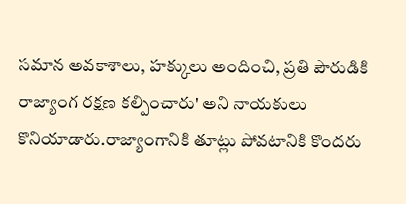సమాన అవకాశాలు, హక్కులు అందించి, ప్రతి పౌరుడికి రాజ్యాంగ రక్షణ కల్పించారు' అని నాయకులు కొనియాడారు.రాజ్యాంగానికి తూట్లు పోవటానికి కొందరు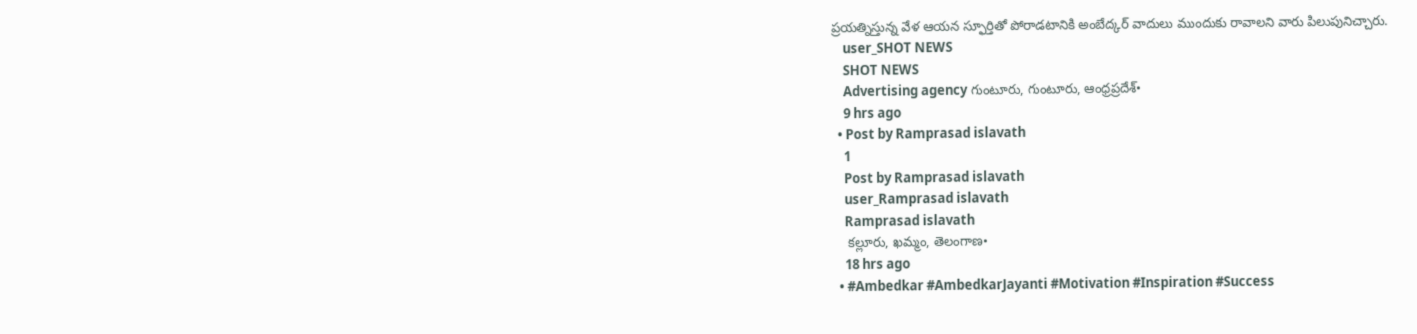ప్రయత్నిస్తున్న వేళ ఆయన స్ఫూర్తితో పోరాడటానికి అంబేద్కర్ వాదులు ముందుకు రావాలని వారు పిలుపునిచ్చారు.
    user_SHOT NEWS
    SHOT NEWS
    Advertising agency గుంటూరు, గుంటూరు, ఆంధ్రప్రదేశ్•
    9 hrs ago
  • Post by Ramprasad islavath
    1
    Post by Ramprasad islavath
    user_Ramprasad islavath
    Ramprasad islavath
    కల్లూరు, ఖమ్మం, తెలంగాణ•
    18 hrs ago
  • #Ambedkar #AmbedkarJayanti #Motivation #Inspiration #Success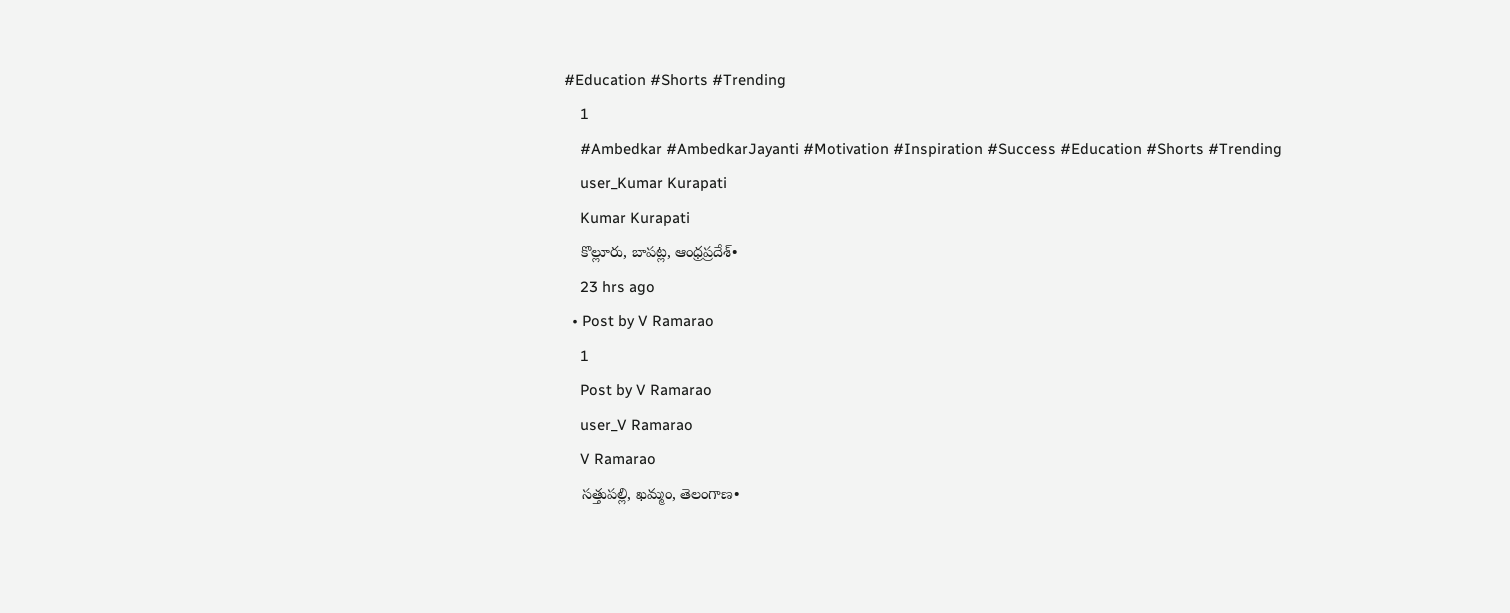#Education #Shorts #Trending
    1
    #Ambedkar #AmbedkarJayanti #Motivation #Inspiration #Success #Education #Shorts #Trending
    user_Kumar Kurapati
    Kumar Kurapati
    కొల్లూరు, బాపట్ల, ఆంధ్రప్రదేశ్•
    23 hrs ago
  • Post by V Ramarao
    1
    Post by V Ramarao
    user_V Ramarao
    V Ramarao
    సత్తుపల్లి, ఖమ్మం, తెలంగాణ•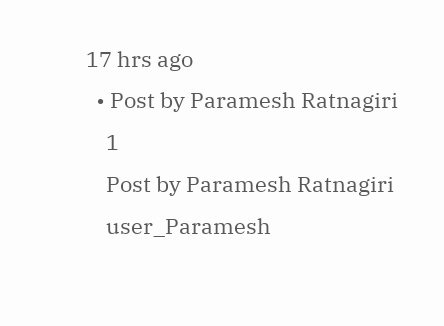17 hrs ago
  • Post by Paramesh Ratnagiri
    1
    Post by Paramesh Ratnagiri
    user_Paramesh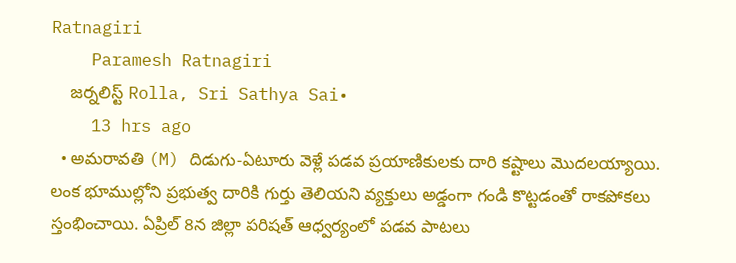Ratnagiri
    Paramesh Ratnagiri
    జర్నలిస్ట్ Rolla, Sri Sathya Sai•
    13 hrs ago
  • అమరావతి (M) దిడుగు-ఏటూరు వెళ్లే పడవ ప్రయాణికులకు దారి కష్టాలు మొదలయ్యాయి. లంక భూముల్లోని ప్రభుత్వ దారికి గుర్తు తెలియని వ్యక్తులు అడ్డంగా గండి కొట్టడంతో రాకపోకలు స్తంభించాయి. ఏప్రిల్ 8న జిల్లా పరిషత్ ఆధ్వర్యంలో పడవ పాటలు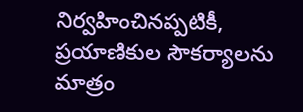నిర్వహించినప్పటికీ, ప్రయాణికుల సౌకర్యాలను మాత్రం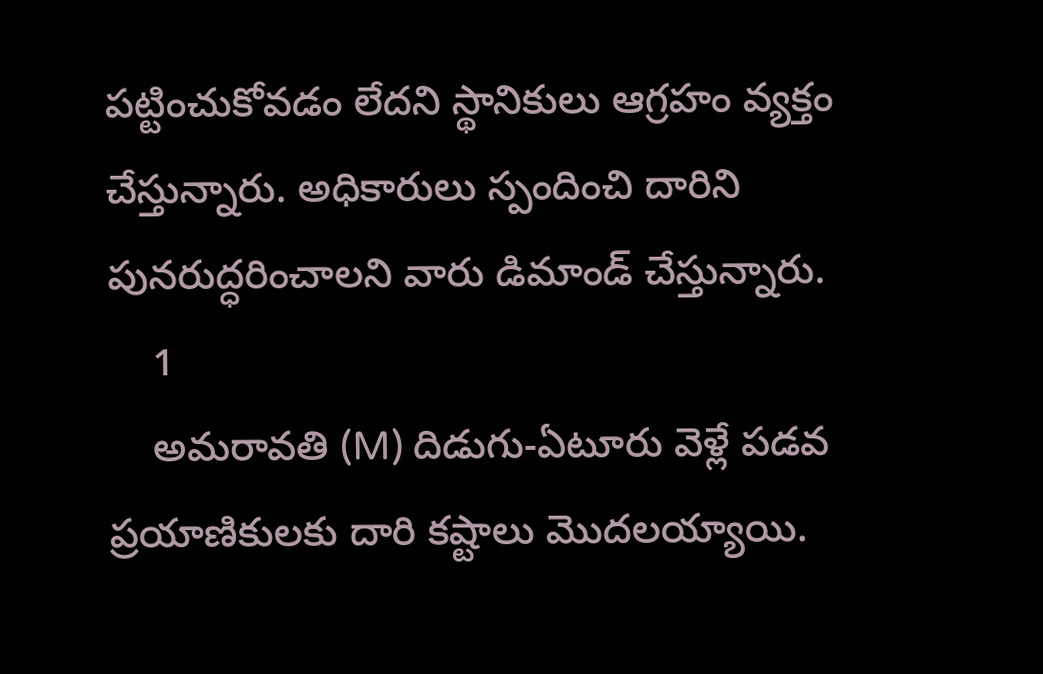పట్టించుకోవడం లేదని స్థానికులు ఆగ్రహం వ్యక్తం చేస్తున్నారు. అధికారులు స్పందించి దారిని పునరుద్ధరించాలని వారు డిమాండ్ చేస్తున్నారు.
    1
    అమరావతి (M) దిడుగు-ఏటూరు వెళ్లే పడవ ప్రయాణికులకు దారి కష్టాలు మొదలయ్యాయి.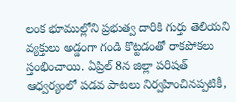లంక భూముల్లోని ప్రభుత్వ దారికి గుర్తు తెలియని వ్యక్తులు అడ్డంగా గండి కొట్టడంతో రాకపోకలు స్తంభించాయి. ఏప్రిల్ 8న జిల్లా పరిషత్ ఆధ్వర్యంలో పడవ పాటలు నిర్వహించినప్పటికీ,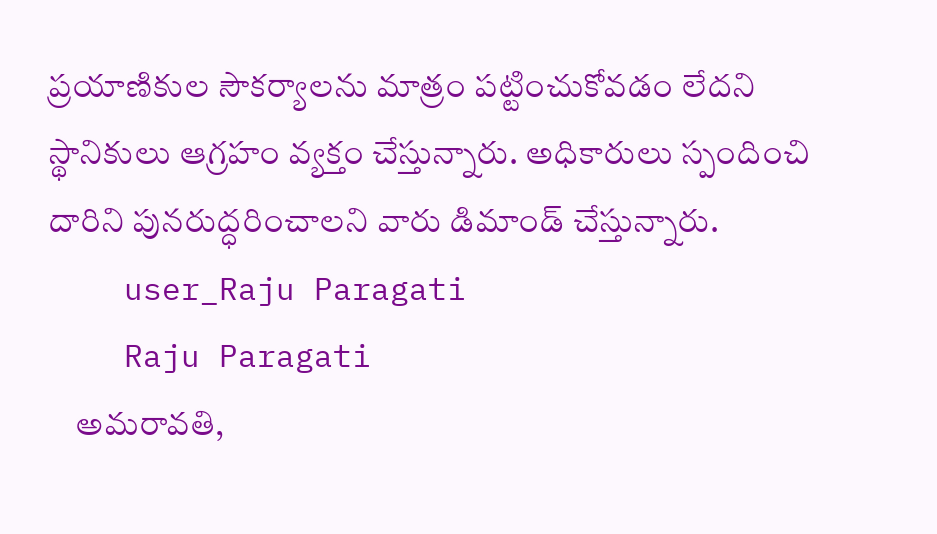ప్రయాణికుల సౌకర్యాలను మాత్రం పట్టించుకోవడం లేదని స్థానికులు ఆగ్రహం వ్యక్తం చేస్తున్నారు. అధికారులు స్పందించి దారిని పునరుద్ధరించాలని వారు డిమాండ్ చేస్తున్నారు.
    user_Raju Paragati
    Raju Paragati
    అమరావతి,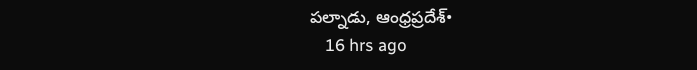పల్నాడు, ఆంధ్రప్రదేశ్•
    16 hrs ago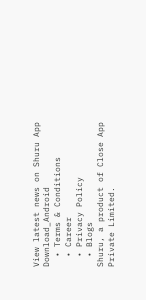View latest news on Shuru App
Download_Android
  • Terms & Conditions
  • Career
  • Privacy Policy
  • Blogs
Shuru, a product of Close App Private Limited.